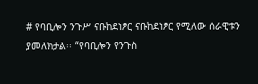# የባቢሎን ንጉሥ ናቡከደነፆር ናቡከደነፆር የሚለው ሰራዊቱን ያመለክታል፡፡ “የባቢሎን የንጉስ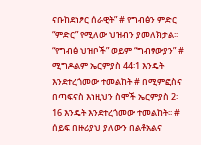ናቡከደነፆር ሰራዊት” # የግብፅን ምድር “ምድር” የሚለው ህዝብን ያመለክታል፡፡ “የግብፅ ህዝቦች” ወይም “ግብፃውያን” # ሚግዶልም ኤርምያስ 44፡1 እንዴት እንደተረጎመው ተመልከት # በሚምፎስና በጣፍናስ እነዚህን ስሞች ኤርምያስ 2፡16 እንዴት እንደተረጎመው ተመልከት፡፡ # ሰይፍ በዙሪያህ ያለውን በልቶአልና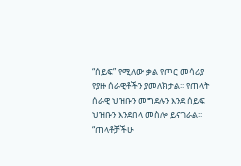“ሰይፍ” የሚለው ቃል የጦር መሳሪያ የያዙ ሰራዊቶችን ያመለክታል፡፡ የጠላት ሰራዊ ህዝቡን መግደሉን እንደ ሰይፍ ህዝቡን እንደበላ መስሎ ይናገራል፡፡ “ጠላቶቻችሁ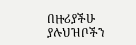በዙሪያችሁ ያሉህዝቦችን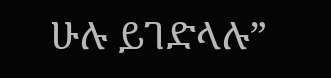ሁሉ ይገድላሉ”